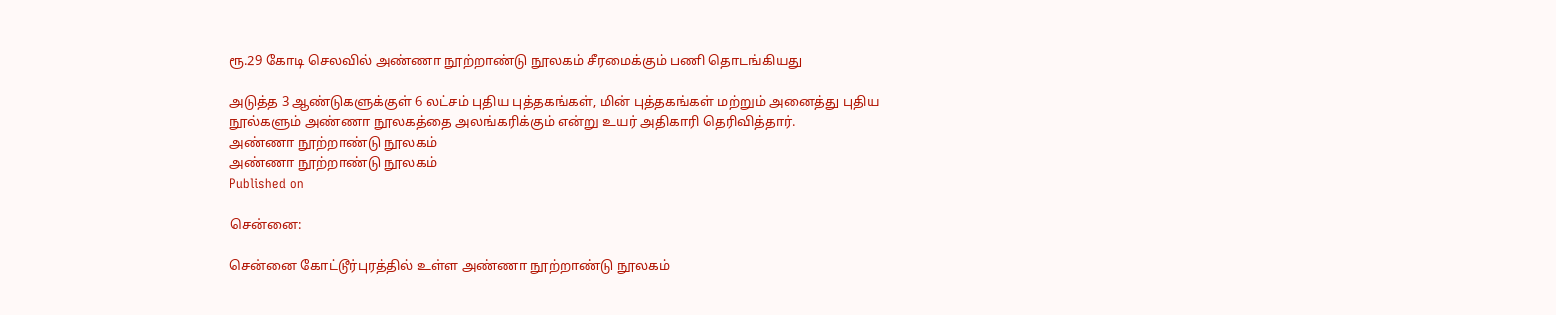ரூ.29 கோடி செலவில் அண்ணா நூற்றாண்டு நூலகம் சீரமைக்கும் பணி தொடங்கியது

அடுத்த 3 ஆண்டுகளுக்குள் 6 லட்சம் புதிய புத்தகங்கள், மின் புத்தகங்கள் மற்றும் அனைத்து புதிய நூல்களும் அண்ணா நூலகத்தை அலங்கரிக்கும் என்று உயர் அதிகாரி தெரிவித்தார்.
அண்ணா நூற்றாண்டு நூலகம்
அண்ணா நூற்றாண்டு நூலகம்
Published on

சென்னை:

சென்னை கோட்டூர்புரத்தில் உள்ள அண்ணா நூற்றாண்டு நூலகம்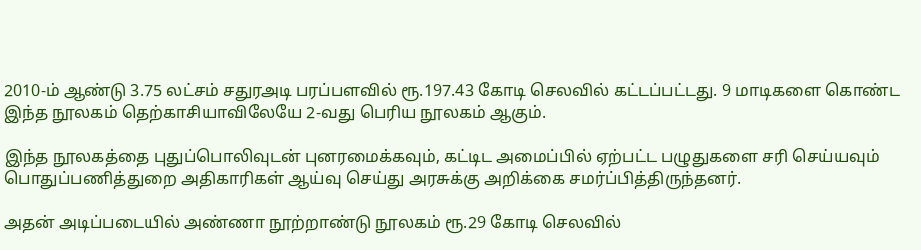2010-ம் ஆண்டு 3.75 லட்சம் சதுரஅடி பரப்பளவில் ரூ.197.43 கோடி செலவில் கட்டப்பட்டது. 9 மாடிகளை கொண்ட இந்த நூலகம் தெற்காசியாவிலேயே 2-வது பெரிய நூலகம் ஆகும்.

இந்த நூலகத்தை புதுப்பொலிவுடன் புனரமைக்கவும், கட்டிட அமைப்பில் ஏற்பட்ட பழுதுகளை சரி செய்யவும் பொதுப்பணித்துறை அதிகாரிகள் ஆய்வு செய்து அரசுக்கு அறிக்கை சமர்ப்பித்திருந்தனர்.

அதன் அடிப்படையில் அண்ணா நூற்றாண்டு நூலகம் ரூ.29 கோடி செலவில்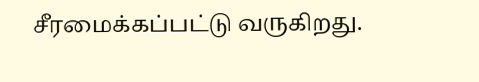சீரமைக்கப்பட்டு வருகிறது.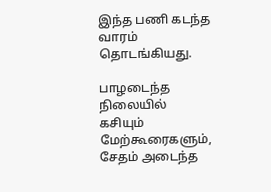இந்த பணி கடந்த வாரம் தொடங்கியது.

பாழடைந்த நிலையில் கசியும் மேற்கூரைகளும், சேதம் அடைந்த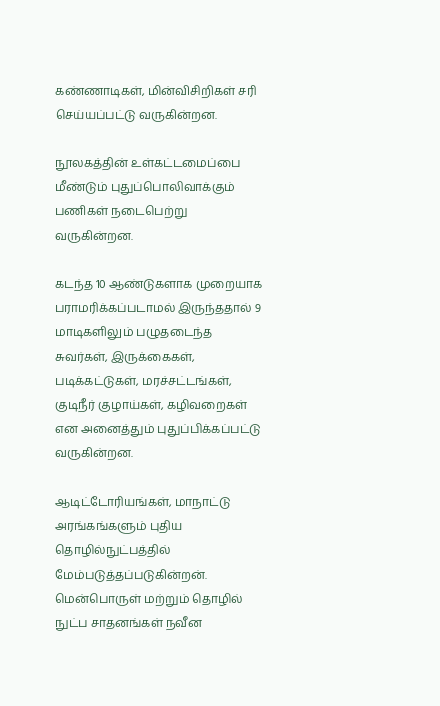கண்ணாடிகள், மின்விசிறிகள் சரி செய்யப்பட்டு வருகின்றன.

நூலகத்தின் உள்கட்டமைப்பை மீண்டும் புதுப்பொலிவாக்கும் பணிகள் நடைபெற்று வருகின்றன.

கடந்த 10 ஆண்டுகளாக முறையாக பராமரிக்கப்படாமல் இருந்ததால் 9 மாடிகளிலும் பழுதடைந்த சுவர்கள், இருக்கைகள், படிக்கட்டுகள், மரச்சட்டங்கள், குடிநீர் குழாய்கள், கழிவறைகள் என அனைத்தும் புதுப்பிக்கப்பட்டு வருகின்றன.

ஆடிட்டோரியங்கள், மாநாட்டு அரங்கங்களும் புதிய தொழில்நுட்பத்தில் மேம்படுத்தப்படுகின்றன். மென்பொருள் மற்றும் தொழில் நுட்ப சாதனங்கள் நவீன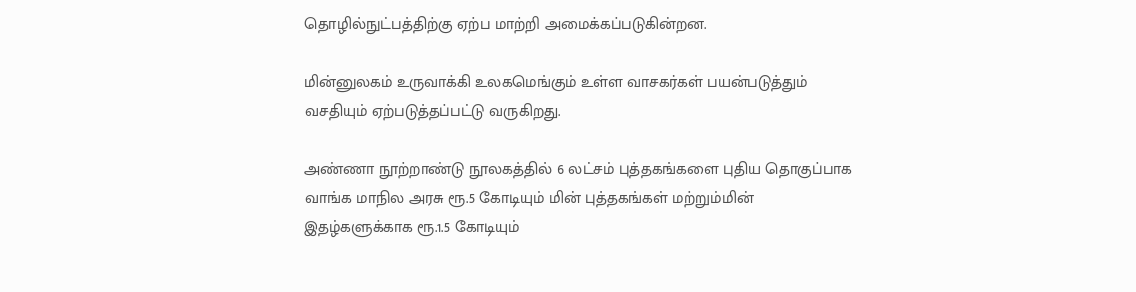தொழில்நுட்பத்திற்கு ஏற்ப மாற்றி அமைக்கப்படுகின்றன.

மின்னுலகம் உருவாக்கி உலகமெங்கும் உள்ள வாசகர்கள் பயன்படுத்தும் வசதியும் ஏற்படுத்தப்பட்டு வருகிறது.

அண்ணா நூற்றாண்டு நூலகத்தில் 6 லட்சம் புத்தகங்களை புதிய தொகுப்பாக வாங்க மாநில அரசு ரூ.5 கோடியும் மின் புத்தகங்கள் மற்றும்மின் இதழ்களுக்காக ரூ.1.5 கோடியும்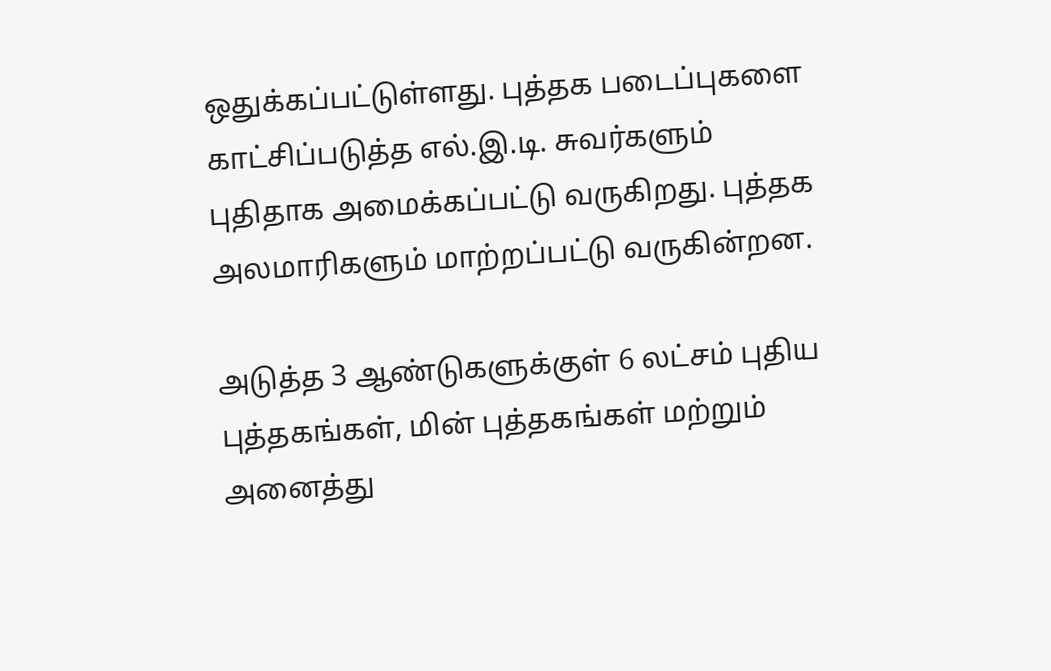ஒதுக்கப்பட்டுள்ளது. புத்தக படைப்புகளை காட்சிப்படுத்த எல்.இ.டி. சுவர்களும் புதிதாக அமைக்கப்பட்டு வருகிறது. புத்தக அலமாரிகளும் மாற்றப்பட்டு வருகின்றன.

அடுத்த 3 ஆண்டுகளுக்குள் 6 லட்சம் புதிய புத்தகங்கள், மின் புத்தகங்கள் மற்றும் அனைத்து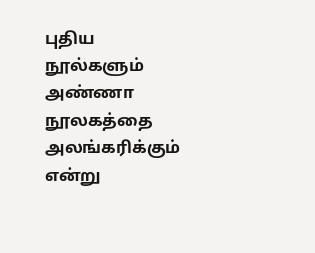புதிய நூல்களும் அண்ணா நூலகத்தை அலங்கரிக்கும் என்று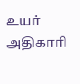உயர் அதிகாரி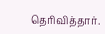தெரிவித்தார்.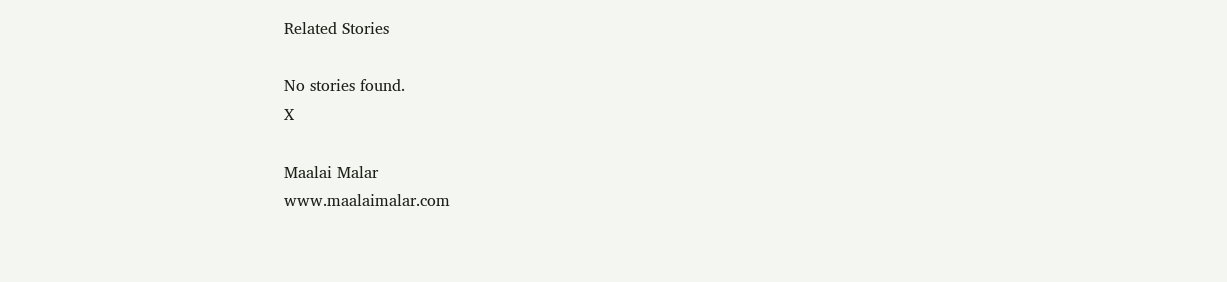Related Stories

No stories found.
X

Maalai Malar
www.maalaimalar.com